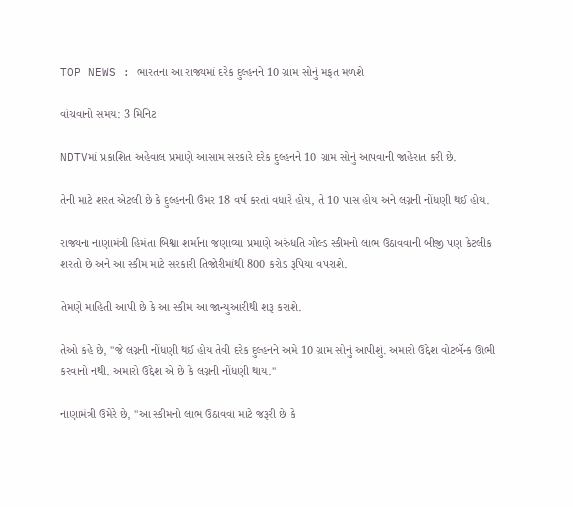TOP NEWS : ભારતના આ રાજ્યમાં દરેક દુલ્હનને 10 ગ્રામ સોનું મફત મળશે

વાંચવાનો સમય: 3 મિનિટ

NDTVમાં પ્રકાશિત અહેવાલ પ્રમાણે આસામ સરકારે દરેક દુલ્હનને 10 ગ્રામ સોનું આપવાની જાહેરાત કરી છે.

તેની માટે શરત એટલી છે કે દુલ્હનની ઉંમર 18 વર્ષ કરતાં વધારે હોય, તે 10 પાસ હોય અને લગ્નની નોંધણી થઈ હોય.

રાજ્યના નાણામંત્રી હિમંતા બિશ્વા શર્માના જણાવ્યા પ્રમાણે અરુંધતિ ગોલ્ડ સ્કીમનો લાભ ઉઠાવવાની બીજી પણ કેટલીક શરતો છે અને આ સ્કીમ માટે સરકારી તિજોરીમાંથી 800 કરોડ રૂપિયા વપરાશે.

તેમણે માહિતી આપી છે કે આ સ્કીમ આ જાન્યુઆરીથી શરૂ કરાશે.

તેઓ કહે છે, "જે લગ્નની નોંધણી થઈ હોય તેવી દરેક દુલ્હનને અમે 10 ગ્રામ સોનું આપીશું. અમારો ઉદ્દેશ વોટબૅન્ક ઊભી કરવાનો નથી. અમારો ઉદ્દેશ એ છે કે લગ્નની નોંધણી થાય."

નાણામંત્રી ઉમેરે છે, "આ સ્કીમનો લાભ ઉઠાવવા માટે જરૂરી છે કે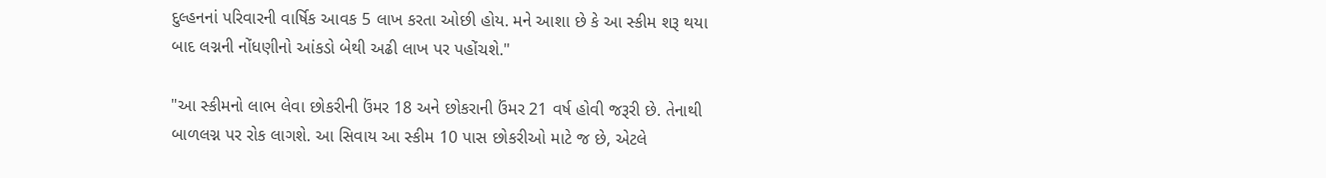દુલ્હનનાં પરિવારની વાર્ષિક આવક 5 લાખ કરતા ઓછી હોય. મને આશા છે કે આ સ્કીમ શરૂ થયા બાદ લગ્નની નોંધણીનો આંકડો બેથી અઢી લાખ પર પહોંચશે."

"આ સ્કીમનો લાભ લેવા છોકરીની ઉંમર 18 અને છોકરાની ઉંમર 21 વર્ષ હોવી જરૂરી છે. તેનાથી બાળલગ્ન પર રોક લાગશે. આ સિવાય આ સ્કીમ 10 પાસ છોકરીઓ માટે જ છે, એટલે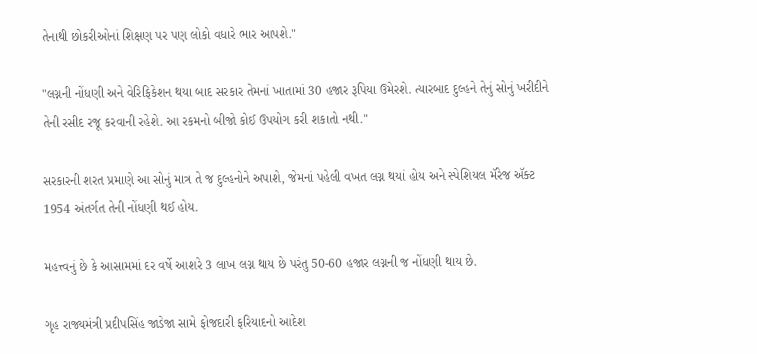તેનાથી છોકરીઓનાં શિક્ષણ પર પણ લોકો વધારે ભાર આપશે."

"લગ્નની નોંધણી અને વેરિફિકેશન થયા બાદ સરકાર તેમનાં ખાતામાં 30 હજાર રૂપિયા ઉમેરશે. ત્યારબાદ દુલ્હને તેનું સોનું ખરીદીને તેની રસીદ રજૂ કરવાની રહેશે. આ રકમનો બીજો કોઈ ઉપયોગ કરી શકાતો નથી."

સરકારની શરત પ્રમાણે આ સોનું માત્ર તે જ દુલ્હનોને અપાશે, જેમનાં પહેલી વખત લગ્ન થયાં હોય અને સ્પેશિયલ મૅરેજ ઍક્ટ 1954 અંતર્ગત તેની નોંધણી થઈ હોય.

મહત્ત્વનું છે કે આસામમાં દર વર્ષે આશરે 3 લાખ લગ્ન થાય છે પરંતુ 50-60 હજાર લગ્નની જ નોંધણી થાય છે.

ગૃહ રાજ્યમંત્રી પ્રદીપસિંહ જાડેજા સામે ફોજદારી ફરિયાદનો આદેશ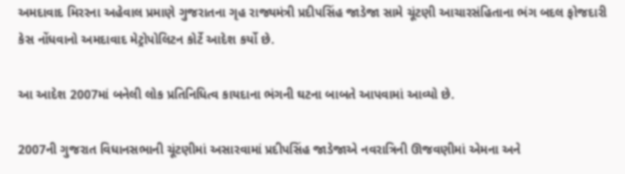અમદાવાદ મિરરના અહેવાલ પ્રમાણે ગુજરાતના ગૃહ રાજ્યમંત્રી પ્રદીપસિંહ જાડેજા સામે ચૂંટણી આચારસંહિતાના ભંગ બદલ ફોજદારી કેસ નોંધવાનો અમદાવાદ મેટ્રોપોલિટન કોર્ટે આદેશ કર્યો છે.

આ આદેશ 2007માં બનેલી લોક પ્રતિનિધિત્વ કાયદાના ભંગની ઘટના બાબતે આપવામાં આવ્યો છે.

2007ની ગુજરાત વિધાનસભાની ચૂંટણીમાં અસારવામાં પ્રદીપસિંહ જાડેજાએ નવરાત્રિની ઊજવણીમાં એમના અને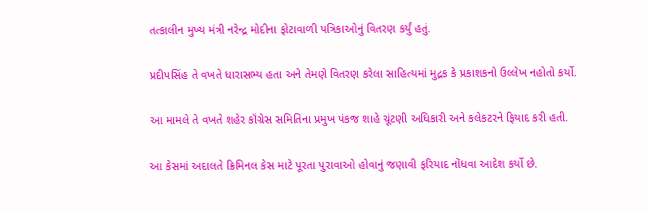તત્કાલીન મુખ્ય મંત્રી નરેન્દ્ર મોદીના ફોટાવાળી પત્રિકાઓનું વિતરણ કર્યું હતું.

પ્રદીપસિંહ તે વખતે ધારાસભ્ય હતા અને તેમણે વિતરણ કરેલા સાહિત્યમાં મુદ્રક કે પ્રકાશકનો ઉલ્લેખ નહોતો કર્યો.

આ મામલે તે વખતે શહેર કૉંગ્રેસ સમિતિના પ્રમુખ પંકજ શાહે ચૂંટણી અધિકારી અને કલેકટરને ફિયાદ કરી હતી.

આ કેસમાં અદાલતે ક્રિમિનલ કેસ માટે પૂરતા પુરાવાઓ હોવાનું જણાવી ફરિયાદ નોંધવા આદેશ કર્યો છે.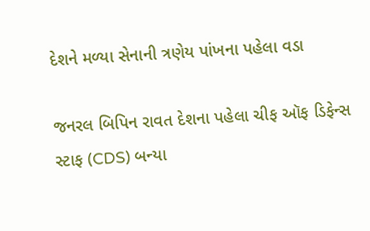દેશને મળ્યા સેનાની ત્રણેય પાંખના પહેલા વડા

જનરલ બિપિન રાવત દેશના પહેલા ચીફ ઑફ ડિફેન્સ સ્ટાફ (CDS) બન્યા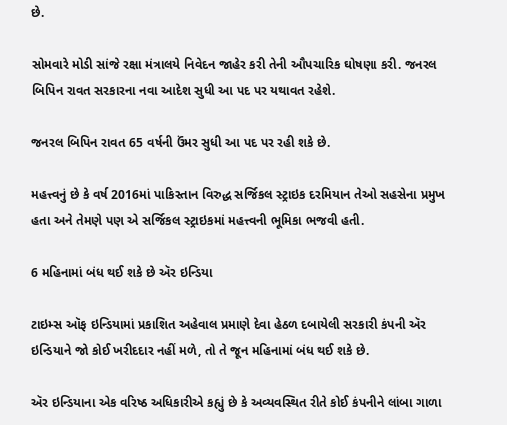છે.

સોમવારે મોડી સાંજે રક્ષા મંત્રાલયે નિવેદન જાહેર કરી તેની ઔપચારિક ઘોષણા કરી. જનરલ બિપિન રાવત સરકારના નવા આદેશ સુધી આ પદ પર યથાવત રહેશે.

જનરલ બિપિન રાવત 65 વર્ષની ઉંમર સુધી આ પદ પર રહી શકે છે.

મહત્ત્વનું છે કે વર્ષ 2016માં પાકિસ્તાન વિરુદ્ધ સર્જિકલ સ્ટ્રાઇક દરમિયાન તેઓ સહસેના પ્રમુખ હતા અને તેમણે પણ એ સર્જિકલ સ્ટ્રાઇકમાં મહત્ત્વની ભૂમિકા ભજવી હતી.

6 મહિનામાં બંધ થઈ શકે છે ઍર ઇન્ડિયા

ટાઇમ્સ ઑફ ઇન્ડિયામાં પ્રકાશિત અહેવાલ પ્રમાણે દેવા હેઠળ દબાયેલી સરકારી કંપની ઍર ઇન્ડિયાને જો કોઈ ખરીદદાર નહીં મળે, તો તે જૂન મહિનામાં બંધ થઈ શકે છે.

ઍર ઇન્ડિયાના એક વરિષ્ઠ અધિકારીએ કહ્યું છે કે અવ્યવસ્થિત રીતે કોઈ કંપનીને લાંબા ગાળા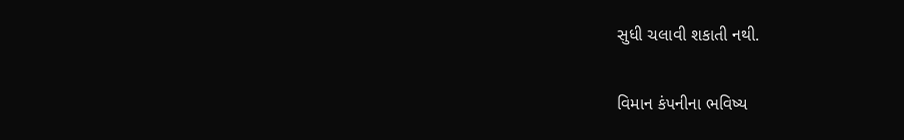સુધી ચલાવી શકાતી નથી.

વિમાન કંપનીના ભવિષ્ય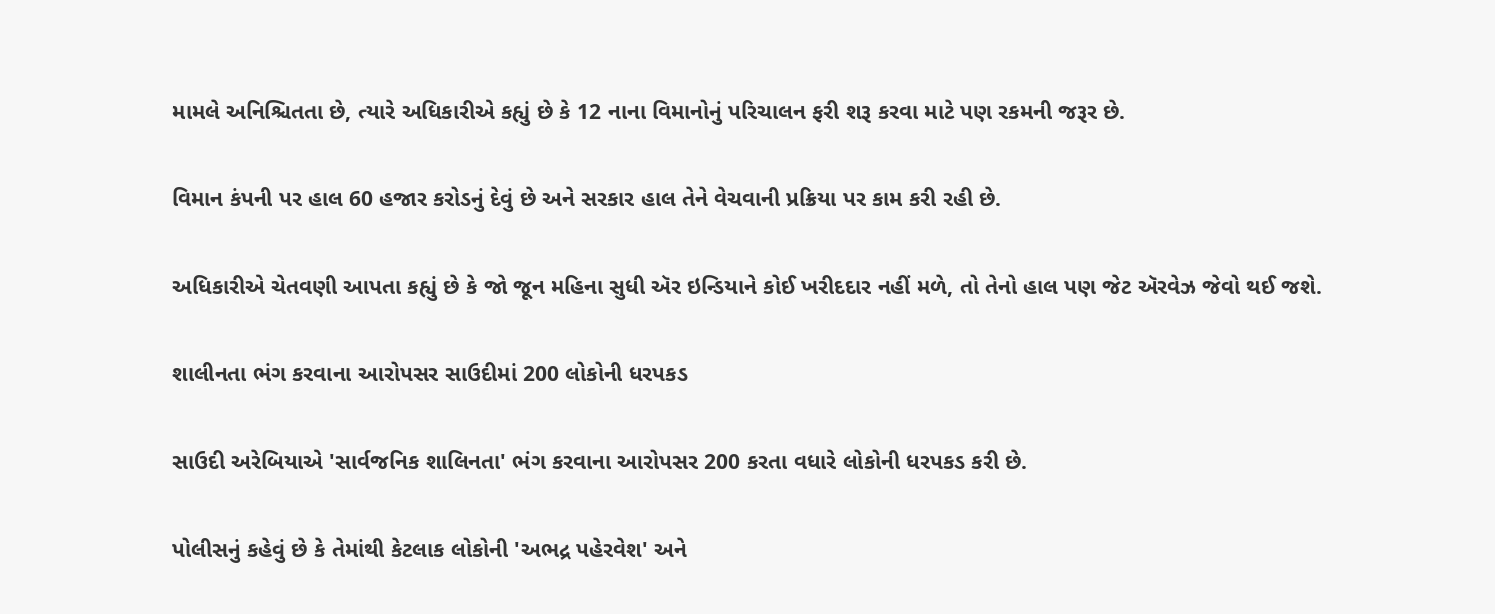મામલે અનિશ્ચિતતા છે, ત્યારે અધિકારીએ કહ્યું છે કે 12 નાના વિમાનોનું પરિચાલન ફરી શરૂ કરવા માટે પણ રકમની જરૂર છે.

વિમાન કંપની પર હાલ 60 હજાર કરોડનું દેવું છે અને સરકાર હાલ તેને વેચવાની પ્રક્રિયા પર કામ કરી રહી છે.

અધિકારીએ ચેતવણી આપતા કહ્યું છે કે જો જૂન મહિના સુધી ઍર ઇન્ડિયાને કોઈ ખરીદદાર નહીં મળે, તો તેનો હાલ પણ જેટ ઍરવેઝ જેવો થઈ જશે.

શાલીનતા ભંગ કરવાના આરોપસર સાઉદીમાં 200 લોકોની ધરપકડ

સાઉદી અરેબિયાએ 'સાર્વજનિક શાલિનતા' ભંગ કરવાના આરોપસર 200 કરતા વધારે લોકોની ધરપકડ કરી છે.

પોલીસનું કહેવું છે કે તેમાંથી કેટલાક લોકોની 'અભદ્ર પહેરવેશ' અને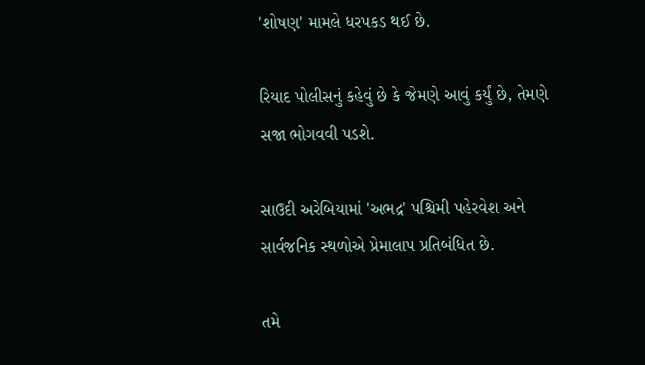'શોષણ' મામલે ધરપકડ થઈ છે.

રિયાદ પોલીસનું કહેવું છે કે જેમણે આવું કર્યું છે, તેમણે સજા ભોગવવી પડશે.

સાઉદી અરેબિયામાં 'અભદ્ર' પશ્ચિમી પહેરવેશ અને સાર્વજનિક સ્થળોએ પ્રેમાલાપ પ્રતિબંધિત છે.

તમે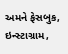અમને ફેસબુક, ઇન્સ્ટાગ્રામ,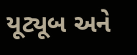યૂટ્યૂબ અને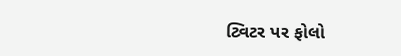ટ્વિટર પર ફોલો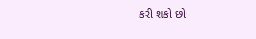કરી શકો છો